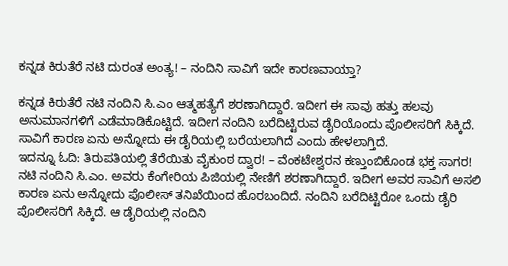ಕನ್ನಡ ಕಿರುತೆರೆ ನಟಿ ದುರಂತ ಅಂತ್ಯ! – ನಂದಿನಿ ಸಾವಿಗೆ ಇದೇ ಕಾರಣವಾಯ್ತಾ?

ಕನ್ನಡ ಕಿರುತೆರೆ ನಟಿ ನಂದಿನಿ ಸಿ.ಎಂ ಆತ್ಮಹತ್ಯೆಗೆ ಶರಣಾಗಿದ್ದಾರೆ. ಇದೀಗ ಈ ಸಾವು ಹತ್ತು ಹಲವು ಅನುಮಾನಗಳಿಗೆ ಎಡೆಮಾಡಿಕೊಟ್ಟಿದೆ. ಇದೀಗ ನಂದಿನಿ ಬರೆದಿಟ್ಟಿರುವ ಡೈರಿಯೊಂದು ಪೊಲೀಸರಿಗೆ ಸಿಕ್ಕಿದೆ. ಸಾವಿಗೆ ಕಾರಣ ಏನು ಅನ್ನೋದು ಈ ಡೈರಿಯಲ್ಲಿ ಬರೆಯಲಾಗಿದೆ ಎಂದು ಹೇಳಲಾಗ್ತಿದೆ.
ಇದನ್ನೂ ಓದಿ: ತಿರುಪತಿಯಲ್ಲಿ ತೆರೆಯಿತು ವೈಕುಂಠ ದ್ವಾರ! – ವೆಂಕಟೇಶ್ವರನ ಕಣ್ತುಂಬಿಕೊಂಡ ಭಕ್ತ ಸಾಗರ!
ನಟಿ ನಂದಿನಿ ಸಿ.ಎಂ. ಅವರು ಕೆಂಗೇರಿಯ ಪಿಜಿಯಲ್ಲಿ ನೇಣಿಗೆ ಶರಣಾಗಿದ್ದಾರೆ. ಇದೀಗ ಅವರ ಸಾವಿಗೆ ಅಸಲಿ ಕಾರಣ ಏನು ಅನ್ನೋದು ಪೊಲೀಸ್ ತನಿಖೆಯಿಂದ ಹೊರಬಂದಿದೆ. ನಂದಿನಿ ಬರೆದಿಟ್ಟಿರೋ ಒಂದು ಡೈರಿ ಪೊಲೀಸರಿಗೆ ಸಿಕ್ಕಿದೆ. ಆ ಡೈರಿಯಲ್ಲಿ ನಂದಿನಿ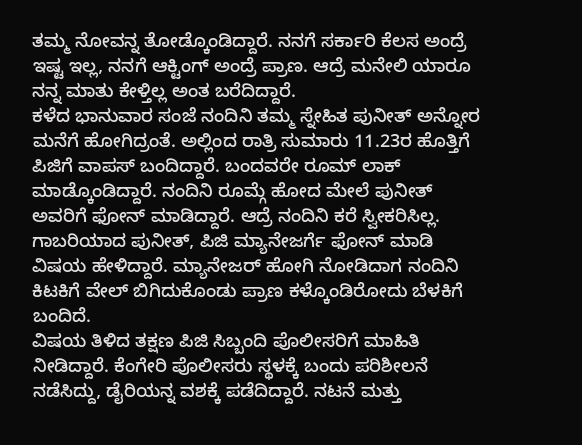ತಮ್ಮ ನೋವನ್ನ ತೋಡ್ಕೊಂಡಿದ್ದಾರೆ. ನನಗೆ ಸರ್ಕಾರಿ ಕೆಲಸ ಅಂದ್ರೆ ಇಷ್ಟ ಇಲ್ಲ, ನನಗೆ ಆಕ್ಟಿಂಗ್ ಅಂದ್ರೆ ಪ್ರಾಣ. ಆದ್ರೆ ಮನೇಲಿ ಯಾರೂ ನನ್ನ ಮಾತು ಕೇಳ್ತಿಲ್ಲ ಅಂತ ಬರೆದಿದ್ದಾರೆ.
ಕಳೆದ ಭಾನುವಾರ ಸಂಜೆ ನಂದಿನಿ ತಮ್ಮ ಸ್ನೇಹಿತ ಪುನೀತ್ ಅನ್ನೋರ ಮನೆಗೆ ಹೋಗಿದ್ರಂತೆ. ಅಲ್ಲಿಂದ ರಾತ್ರಿ ಸುಮಾರು 11.23ರ ಹೊತ್ತಿಗೆ ಪಿಜಿಗೆ ವಾಪಸ್ ಬಂದಿದ್ದಾರೆ. ಬಂದವರೇ ರೂಮ್ ಲಾಕ್ ಮಾಡ್ಕೊಂಡಿದ್ದಾರೆ. ನಂದಿನಿ ರೂಮ್ಗೆ ಹೋದ ಮೇಲೆ ಪುನೀತ್ ಅವರಿಗೆ ಫೋನ್ ಮಾಡಿದ್ದಾರೆ. ಆದ್ರೆ ನಂದಿನಿ ಕರೆ ಸ್ವೀಕರಿಸಿಲ್ಲ. ಗಾಬರಿಯಾದ ಪುನೀತ್, ಪಿಜಿ ಮ್ಯಾನೇಜರ್ಗೆ ಫೋನ್ ಮಾಡಿ ವಿಷಯ ಹೇಳಿದ್ದಾರೆ. ಮ್ಯಾನೇಜರ್ ಹೋಗಿ ನೋಡಿದಾಗ ನಂದಿನಿ ಕಿಟಕಿಗೆ ವೇಲ್ ಬಿಗಿದುಕೊಂಡು ಪ್ರಾಣ ಕಳ್ಕೊಂಡಿರೋದು ಬೆಳಕಿಗೆ ಬಂದಿದೆ.
ವಿಷಯ ತಿಳಿದ ತಕ್ಷಣ ಪಿಜಿ ಸಿಬ್ಬಂದಿ ಪೊಲೀಸರಿಗೆ ಮಾಹಿತಿ ನೀಡಿದ್ದಾರೆ. ಕೆಂಗೇರಿ ಪೊಲೀಸರು ಸ್ಥಳಕ್ಕೆ ಬಂದು ಪರಿಶೀಲನೆ ನಡೆಸಿದ್ದು, ಡೈರಿಯನ್ನ ವಶಕ್ಕೆ ಪಡೆದಿದ್ದಾರೆ. ನಟನೆ ಮತ್ತು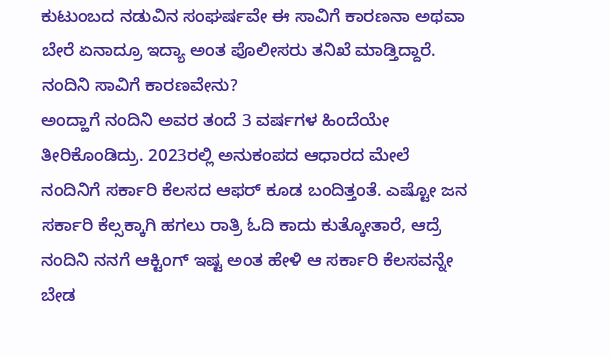ಕುಟುಂಬದ ನಡುವಿನ ಸಂಘರ್ಷವೇ ಈ ಸಾವಿಗೆ ಕಾರಣನಾ ಅಥವಾ ಬೇರೆ ಏನಾದ್ರೂ ಇದ್ಯಾ ಅಂತ ಪೊಲೀಸರು ತನಿಖೆ ಮಾಡ್ತಿದ್ದಾರೆ.
ನಂದಿನಿ ಸಾವಿಗೆ ಕಾರಣವೇನು?
ಅಂದ್ಹಾಗೆ ನಂದಿನಿ ಅವರ ತಂದೆ 3 ವರ್ಷಗಳ ಹಿಂದೆಯೇ ತೀರಿಕೊಂಡಿದ್ರು. 2023ರಲ್ಲಿ ಅನುಕಂಪದ ಆಧಾರದ ಮೇಲೆ ನಂದಿನಿಗೆ ಸರ್ಕಾರಿ ಕೆಲಸದ ಆಫರ್ ಕೂಡ ಬಂದಿತ್ತಂತೆ. ಎಷ್ಟೋ ಜನ ಸರ್ಕಾರಿ ಕೆಲ್ಸಕ್ಕಾಗಿ ಹಗಲು ರಾತ್ರಿ ಓದಿ ಕಾದು ಕುತ್ಕೋತಾರೆ, ಆದ್ರೆ ನಂದಿನಿ ನನಗೆ ಆಕ್ಟಿಂಗ್ ಇಷ್ಟ ಅಂತ ಹೇಳಿ ಆ ಸರ್ಕಾರಿ ಕೆಲಸವನ್ನೇ ಬೇಡ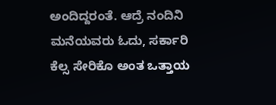ಅಂದಿದ್ದರಂತೆ. ಆದ್ರೆ ನಂದಿನಿ ಮನೆಯವರು ಓದು, ಸರ್ಕಾರಿ ಕೆಲ್ಸ ಸೇರಿಕೊ ಅಂತ ಒತ್ತಾಯ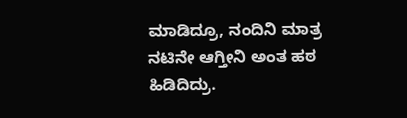ಮಾಡಿದ್ರೂ, ನಂದಿನಿ ಮಾತ್ರ ನಟಿನೇ ಆಗ್ತೀನಿ ಅಂತ ಹಠ ಹಿಡಿದಿದ್ರು.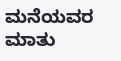ಮನೆಯವರ ಮಾತು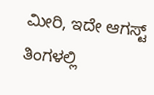ಮೀರಿ, ಇದೇ ಆಗಸ್ಟ್ ತಿಂಗಳಲ್ಲಿ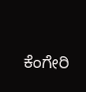ಕೆಂಗೇರಿ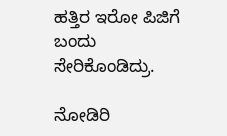ಹತ್ತಿರ ಇರೋ ಪಿಜಿಗೆ ಬಂದು ಸೇರಿಕೊಂಡಿದ್ರು.

ನೋಡಿರಿ